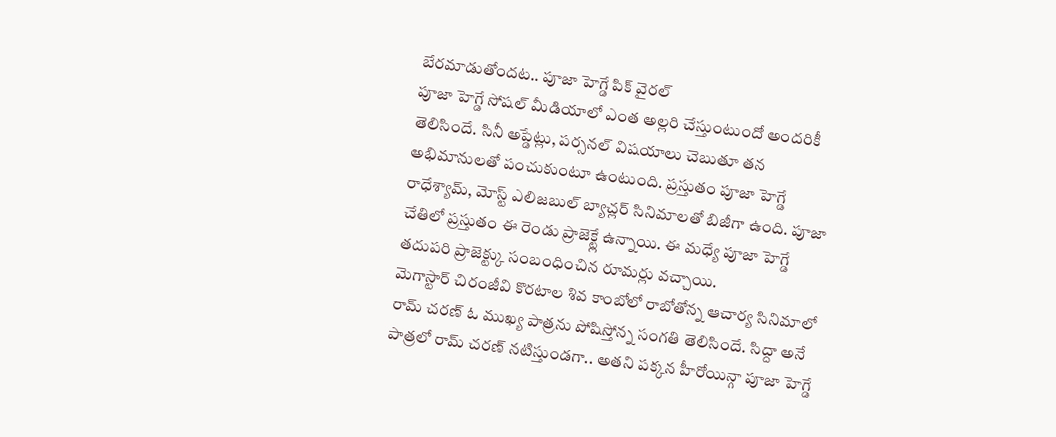బేరమాడుతోందట.. పూజా హెగ్డే పిక్ వైరల్
పూజా హెగ్డే సోషల్ మీడియాలో ఎంత అల్లరి చేస్తుంటుందో అందరికీ తెలిసిందే. సినీ అప్డేట్లు, పర్సనల్ విషయాలు చెబుతూ తన అభిమానులతో పంచుకుంటూ ఉంటుంది. ప్రస్తుతం పూజా హెగ్డే రాధేశ్యామ్, మోస్ట్ ఎలిజబుల్ బ్యాచ్లర్ సినిమాలతో బిజీగా ఉంది. పూజా చేతిలో ప్రస్తుతం ఈ రెండు ప్రాజెక్ట్లే ఉన్నాయి. ఈ మధ్యే పూజా హెగ్డే తదుపరి ప్రాజెక్ట్కు సంబంధించిన రూమర్లు వచ్చాయి.
మెగాస్టార్ చిరంజీవి కొరటాల శివ కాంబోలో రాబోతోన్న ఆచార్య సినిమాలో రామ్ చరణ్ ఓ ముఖ్య పాత్రను పోషిస్తోన్న సంగతి తెలిసిందే. సిద్దా అనే పాత్రలో రామ్ చరణ్ నటిస్తుండగా.. అతని పక్కన హీరోయిన్గా పూజా హెగ్డే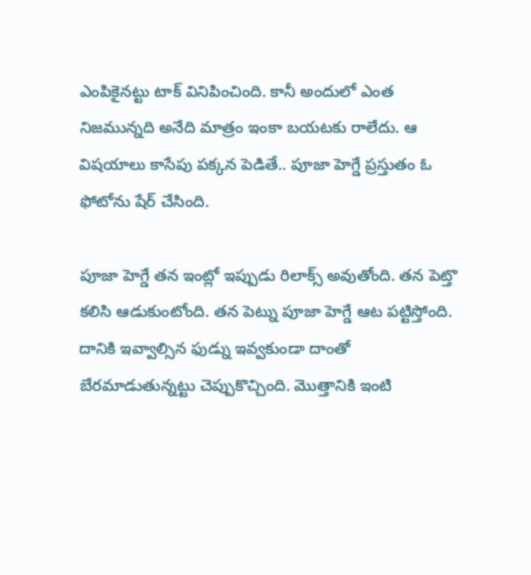ఎంపికైనట్టు టాక్ వినిపించింది. కానీ అందులో ఎంత నిజమున్నది అనేది మాత్రం ఇంకా బయటకు రాలేదు. ఆ విషయాలు కాసేపు పక్కన పెడితే.. పూజా హెగ్డే ప్రస్తుతం ఓ ఫోటోను షేర్ చేసింది.

పూజా హెగ్డే తన ఇంట్లో ఇప్పుడు రిలాక్స్ అవుతోంది. తన పెట్తొ కలిసి ఆడుకుంటోంది. తన పెట్ను పూజా హెగ్డే ఆట పట్టిస్తోంది. దానికి ఇవ్వాల్సిన ఫుడ్ను ఇవ్వకుండా దాంతో బేరమాడుతున్నట్టు చెప్పుకొచ్చింది. మొత్తానికి ఇంటి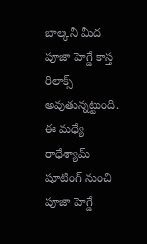బాల్కనీ మీద పూజా హెగ్డే కాస్త రిలాక్స్ అవుతున్నట్టుంది. ఈ మధ్యే రాధేశ్యామ్ షూటింగ్ నుంచి పూజా హెగ్డే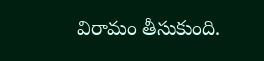విరామం తీసుకుంది.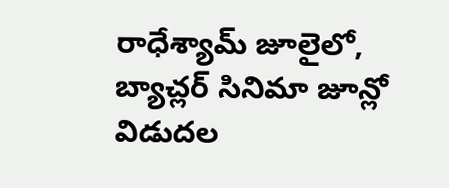రాధేశ్యామ్ జూలైలో, బ్యాచ్లర్ సినిమా జూన్లో విడుదల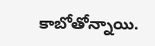కాబోతోన్నాయి.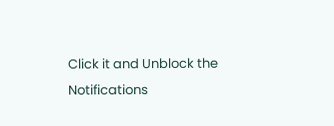Click it and Unblock the Notifications